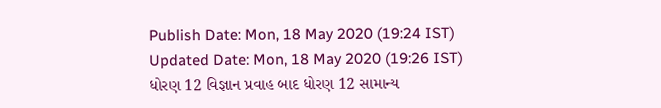Publish Date: Mon, 18 May 2020 (19:24 IST)
Updated Date: Mon, 18 May 2020 (19:26 IST)
ધોરણ 12 વિજ્ઞાન પ્રવાહ બાદ ધોરણ 12 સામાન્ય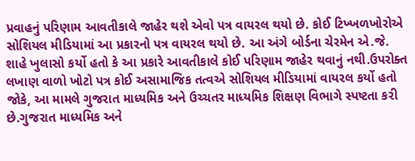પ્રવાહનું પરિણામ આવતીકાલે જાહેર થશે એવો પત્ર વાયરલ થયો છે. કોઈ ટિખ્ખળખોરોએ સોશિયલ મીડિયામાં આ પ્રકારનો પત્ર વાયરલ થયો છે. આ અંગે બોર્ડના ચેરમેન એ.જે. શાહે ખુલાસો કર્યો હતો કે આ પ્રકારે આવતીકાલે કોઈ પરિણામ જાહેર થવાનું નથી.ઉપરોક્ત લખાણ વાળો ખોટો પત્ર કોઈ અસામાજિક તત્વએ સોશિયલ મીડિયામાં વાયરલ કર્યો હતો જોકે, આ મામલે ગુજરાત માધ્યમિક અને ઉચ્ચતર માધ્યમિક શિક્ષણ વિભાગે સ્પષ્ટતા કરી છે.ગુજરાત માધ્યમિક અને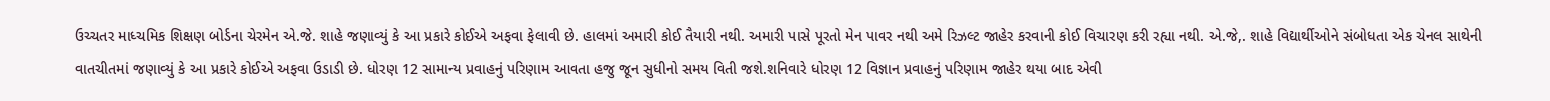ઉચ્ચતર માધ્ચમિક શિક્ષણ બોર્ડના ચેરમેન એ.જે. શાહે જણાવ્યું કે આ પ્રકારે કોઈએ અફવા ફેલાવી છે. હાલમાં અમારી કોઈ તૈયારી નથી. અમારી પાસે પૂરતો મેન પાવર નથી અમે રિઝલ્ટ જાહેર કરવાની કોઈ વિચારણ કરી રહ્યા નથી. એ.જે,. શાહે વિદ્યાર્થીઓને સંબોધતા એક ચેનલ સાથેની વાતચીતમાં જણાવ્યું કે આ પ્રકારે કોઈએ અફવા ઉડાડી છે. ધોરણ 12 સામાન્ય પ્રવાહનું પરિણામ આવતા હજુ જૂન સુધીનો સમય વિતી જશે.શનિવારે ધોરણ 12 વિજ્ઞાન પ્રવાહનું પરિણામ જાહેર થયા બાદ એવી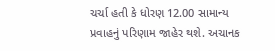ચર્ચા હતી કે ધોરણ 12.00 સામાન્ય પ્રવાહનું પરિણામ જાહેર થશે. અચાનક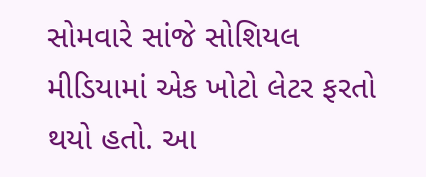સોમવારે સાંજે સોશિયલ મીડિયામાં એક ખોટો લેટર ફરતો થયો હતો. આ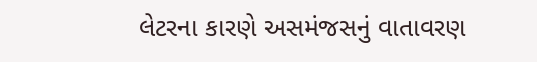લેટરના કારણે અસમંજસનું વાતાવરણ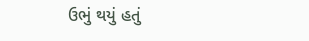ઉભું થયું હતું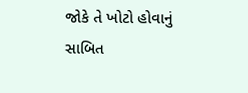જોકે તે ખોટો હોવાનું સાબિત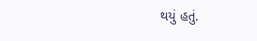થયું હતું.